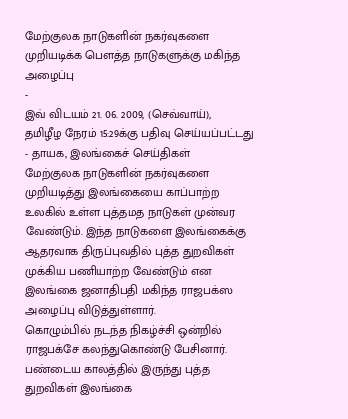மேற்குலக நாடுகளின் நகர்வுகளை முறியடிக்க பௌத்த நாடுகளுக்கு மகிந்த அழைப்பு
-
இவ் விடயம் 21. 06. 2009, (செவ்வாய்),
தமிழீழ நேரம் 15:29க்கு பதிவு செய்யப்பட்டது
- தாயக, இலங்கைச் செய்திகள்
மேற்குலக நாடுகளின் நகர்வுகளை முறியடித்து இலங்கையை காப்பாற்ற உலகில் உள்ள புத்தமத நாடுகள் முன்வர வேண்டும். இந்த நாடுகளை இலங்கைக்கு ஆதரவாக திருப்புவதில் புத்த துறவிகள் முக்கிய பணியாற்ற வேண்டும் என இலங்கை ஜனாதிபதி மகிந்த ராஜபக்ஸ அழைப்பு விடுத்துள்ளார்.
கொழும்பில் நடந்த நிகழ்ச்சி ஒன்றில் ராஜபக்சே கலந்துகொண்டு பேசினார்.
பண்டைய காலத்தில் இருந்து புத்த துறவிகள் இலங்கை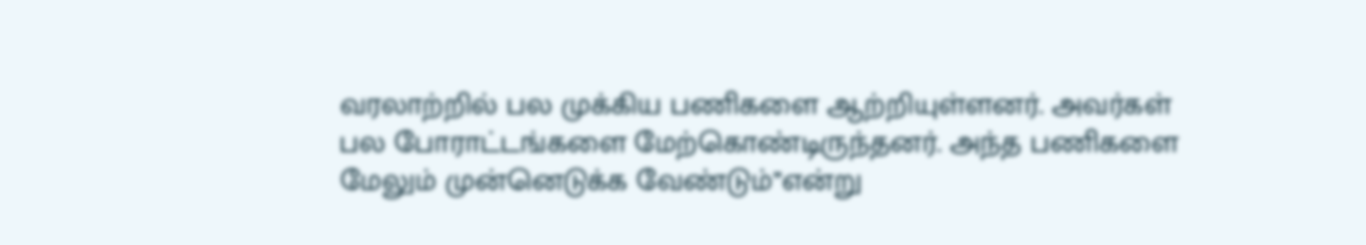வரலாற்றில் பல முக்கிய பணிகளை ஆற்றியுள்ளனர். அவர்கள் பல போராட்டங்களை மேற்கொண்டிருந்தனர். அந்த பணிகளை மேலும் முன்னெடுக்க வேண்டும்’’என்று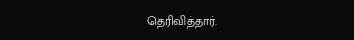தெரிவித்தார்.